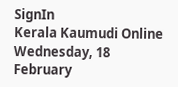SignIn
Kerala Kaumudi Online
Wednesday, 18 February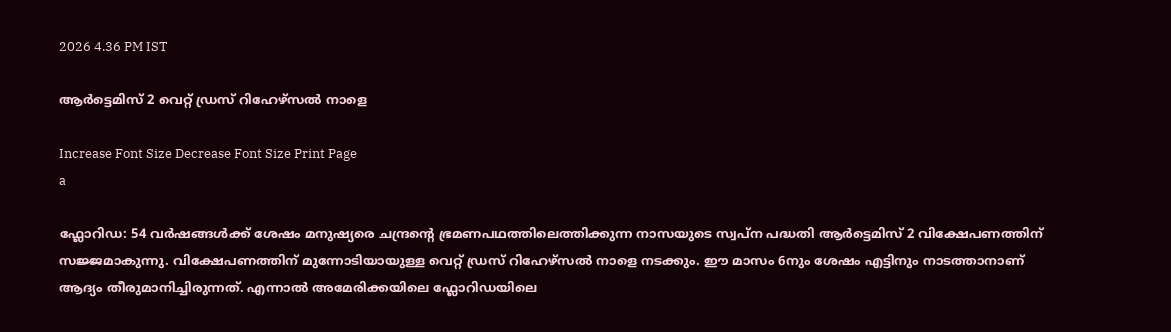2026 4.36 PM IST

ആർട്ടെമിസ് 2 വെറ്റ് ഡ്രസ് റിഹേഴ്സൽ നാളെ

Increase Font Size Decrease Font Size Print Page
a

ഫ്ലോറിഡ: 54 വർഷങ്ങൾക്ക് ശേഷം മനുഷ്യരെ ചന്ദ്രന്റെ ഭ്രമണപഥത്തിലെത്തിക്കുന്ന നാസയുടെ സ്വപ്ന പദ്ധതി ആർട്ടെമിസ് 2 വിക്ഷേപണത്തിന് സജ്ജമാകുന്നു. വിക്ഷേപണത്തിന് മുന്നോടിയായുള്ള വെറ്റ് ഡ്രസ് റിഹേഴ്സൽ നാളെ നടക്കും. ഈ മാസം 6നും ശേഷം എട്ടിനും നാടത്താനാണ് ആദ്യം തീരുമാനിച്ചിരുന്നത്. എന്നാൽ അമേരിക്കയിലെ ഫ്ലോറിഡയിലെ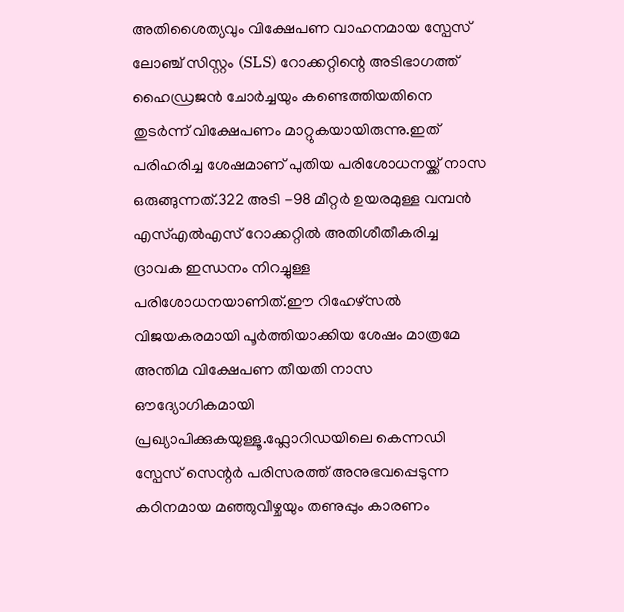അതിശൈത്യവും വിക്ഷേപണ വാഹനമായ സ്പേസ് ലോഞ്ച് സിസ്റ്റം (SLS) റോക്കറ്റിന്റെ അടിഭാഗത്ത് ഹൈഡ്രജൻ ചോർച്ചയും കണ്ടെത്തിയതിനെ തുടർന്ന് വിക്ഷേപണം മാറ്റുകയായിരുന്നു.ഇത് പരിഹരിച്ച ശേഷമാണ് പുതിയ പരിശോധനയ്ക്ക് നാസ ഒരുങ്ങുന്നത്.322 അടി -98 മീറ്റർ ഉയരമുള്ള വമ്പൻ എസ്എൽഎസ് റോക്കറ്റിൽ അതിശീതീകരിച്ച ദ്രാവക ഇന്ധനം നിറച്ചുള്ള പരിശോധനയാണിത്.ഈ റിഹേഴ്സൽ വിജയകരമായി പൂർത്തിയാക്കിയ ശേഷം മാത്രമേ അന്തിമ വിക്ഷേപണ തീയതി നാസ ഔദ്യോഗികമായി പ്രഖ്യാപിക്കുകയുള്ളൂ.ഫ്ലോറിഡയിലെ കെന്നഡി സ്പേസ് സെന്റർ പരിസരത്ത് അനുഭവപ്പെടുന്ന കഠിനമായ മഞ്ഞുവീഴ്ചയും തണുപ്പും കാരണം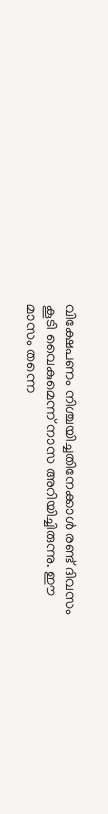വിക്ഷേപണം നിശ്ചയിച്ചതിനേക്കാൾ രണ്ട് ദിവസം കൂടി വൈകുമെന്ന് നാസ അറിയിച്ചിരുന്നു. ഈ മാസം തന്നെ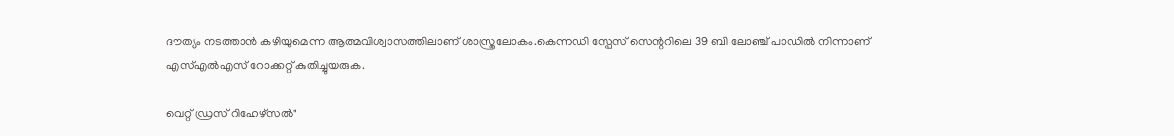ദൗത്യം നടത്താൻ കഴിയുമെന്ന ആത്മവിശ്വാസത്തിലാണ് ശാസ്ത്രലോകം.കെന്നഡി സ്പേസ് സെന്ററിലെ 39 ബി ലോഞ്ച് പാഡിൽ നിന്നാണ് എസ്എൽഎസ് റോക്കറ്റ് കുതിച്ചുയരുക.

വെറ്റ് ഡ്രസ് റിഹേഴ്‌സൽ"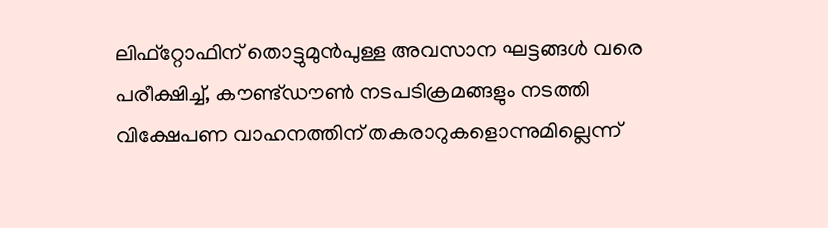ലിഫ്റ്റോഫിന് തൊട്ടുമുൻപുള്ള അവസാന ഘട്ടങ്ങൾ വരെ പരീക്ഷിച്ച്, കൗണ്ട്ഡൗൺ നടപടിക്രമങ്ങളും നടത്തി വിക്ഷേപണ വാഹനത്തിന് തകരാറുകളൊന്നുമില്ലെന്ന്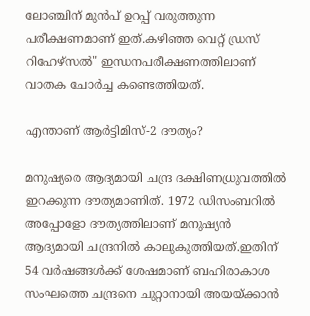ലോഞ്ചിന് മുൻപ് ഉറപ്പ് വരുത്തുന്ന പരീക്ഷണമാണ് ഇത്.കഴിഞ്ഞ വെറ്റ് ഡ്രസ് റിഹേഴ്‌സൽ" ഇന്ധനപരീക്ഷണത്തിലാണ് വാതക ചോർച്ച കണ്ടെത്തിയത്.

എന്താണ് ആർട്ടിമിസ്-2 ദൗത്യം?

മനുഷ്യരെ ആദ്യമായി ചന്ദ്ര ദക്ഷിണധ്രുവത്തിൽ ഇറക്കുന്ന ദൗത്യമാണിത്. 1972 ഡിസംബറിൽ അപ്പോളോ ദൗത്യത്തിലാണ് മനുഷ്യൻ ആദ്യമായി ചന്ദ്രനിൽ കാലുകുത്തിയത്.ഇതിന് 54 വർഷങ്ങൾക്ക് ശേഷമാണ് ബഹിരാകാശ സംഘത്തെ ചന്ദ്രനെ ചുറ്റാനായി അയയ്ക്കാൻ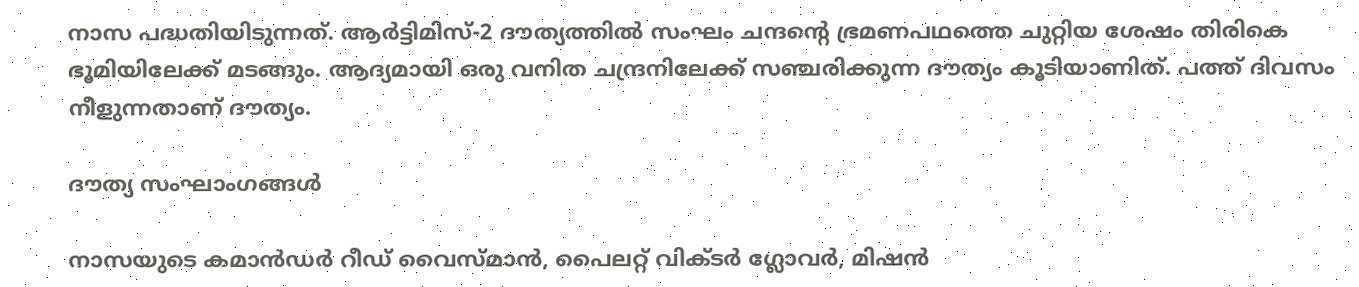നാസ പദ്ധതിയിടുന്നത്. ആർട്ടിമിസ്-2 ദൗത്യത്തിൽ സംഘം ചന്ദന്റെ ഭ്രമണപഥത്തെ ചുറ്റിയ ശേഷം തിരികെ ഭൂമിയിലേക്ക് മടങ്ങും. ആദ്യമായി ഒരു വനിത ചന്ദ്രനിലേക്ക് സഞ്ചരിക്കുന്ന ദൗത്യം കൂടിയാണിത്. പത്ത് ദിവസം നീളുന്നതാണ് ദൗത്യം.

ദൗത്യ സംഘാംഗങ്ങൾ

നാസയുടെ കമാൻഡർ റീഡ് വൈസ്‌മാൻ, പൈലറ്റ് വിക്‌ടർ ഗ്ലോവർ, മിഷൻ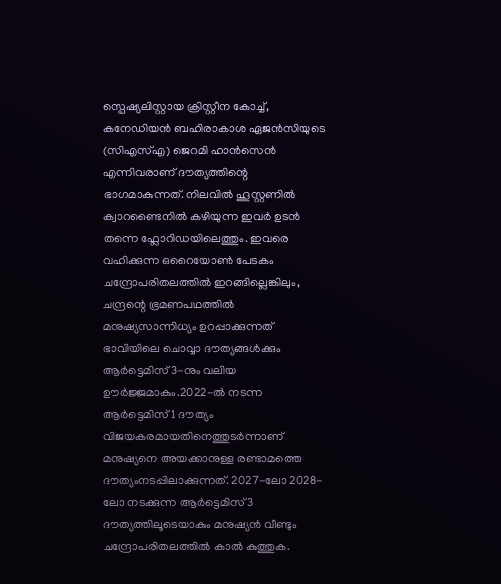സ്പെഷ്യലിസ്റ്റായ ക്രിസ്റ്റീന കോച്ച്, കനേഡിയൻ ബഹിരാകാശ ഏജൻസിയുടെ (സിഎസ്എ) ജെറമി ഹാൻസെൻ എന്നിവരാണ് ദൗത്യത്തിന്റെ ഭാഗമാകുന്നത്. നിലവിൽ ഹൂസ്റ്റണിൽ ക്വാറണ്ടൈനിൽ കഴിയുന്ന ഇവർ ഉടൻ തന്നെ ഫ്ലോറിഡയിലെത്തും. ഇവരെ വഹിക്കുന്ന ഒറൈയോൺ പേടകം ചന്ദ്രോപരിതലത്തിൽ ഇറങ്ങില്ലെങ്കിലും, ചന്ദ്രന്റെ ഭ്രമണപഥത്തിൽ മനുഷ്യസാന്നിധ്യം ഉറപ്പാക്കുന്നത് ഭാവിയിലെ ചൊവ്വാ ദൗത്യങ്ങൾക്കും ആർട്ടെമിസ് 3-നും വലിയ ഊർജ്ജമാകും.2022-ൽ നടന്ന ആർട്ടെമിസ് 1 ദൗത്യം വിജയകരമായതിനെത്തുടർന്നാണ് മനുഷ്യനെ അയക്കാനുള്ള രണ്ടാമത്തെ ദൗത്യംനടപ്പിലാക്കുന്നത്. 2027-ലോ 2028-ലോ നടക്കുന്ന ആർട്ടെമിസ് 3 ദൗത്യത്തിലൂടെയാകും മനുഷ്യൻ വീണ്ടും ചന്ദ്രോപരിതലത്തിൽ കാൽ കുത്തുക.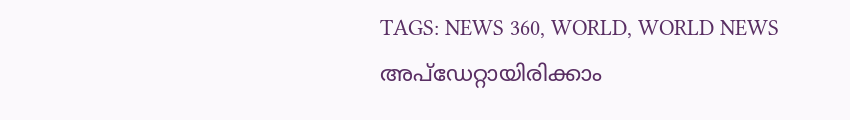TAGS: NEWS 360, WORLD, WORLD NEWS
അപ്ഡേറ്റായിരിക്കാം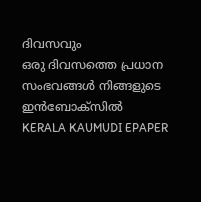ദിവസവും
ഒരു ദിവസത്തെ പ്രധാന സംഭവങ്ങൾ നിങ്ങളുടെ ഇൻബോക്സിൽ
KERALA KAUMUDI EPAPER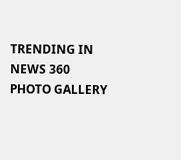TRENDING IN NEWS 360
PHOTO GALLERY